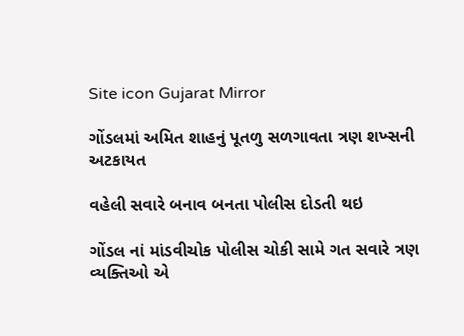Site icon Gujarat Mirror

ગોંડલમાં અમિત શાહનું પૂતળુ સળગાવતા ત્રણ શખ્સની અટકાયત

વહેલી સવારે બનાવ બનતા પોલીસ દોડતી થઇ

ગોંડલ નાં માંડવીચોક પોલીસ ચોકી સામે ગત સવારે ત્રણ વ્યક્તિઓ એ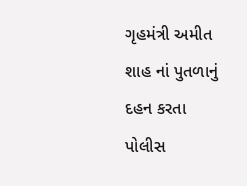ગૃહમંત્રી અમીત શાહ નાં પુતળાનું દહન કરતા પોલીસ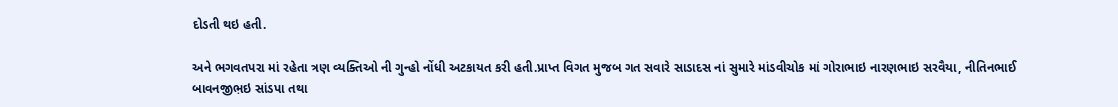દોડતી થઇ હતી.

અને ભગવતપરા માં રહેતા ત્રણ વ્યક્તિઓ ની ગુન્હો નોંધી અટકાયત કરી હતી.પ્રાપ્ત વિગત મુજબ ગત સવારે સાડાદસ નાં સુમારે માંડવીચોક માં ગોરાભાઇ નારણભાઇ સરવૈયા, નીતિનભાઈ બાવનજીભ઼ઇ સાંડપા તથા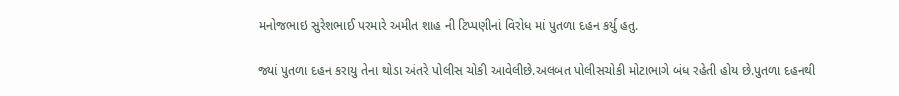મનોજભાઇ સુરેશભાઈ પરમારે અમીત શાહ ની ટિપ્પણીનાં વિરોધ માં પુતળા દહન કર્યુ હતુ.

જ્યાં પુતળા દહન કરાયુ તેના થોડા અંતરે પોલીસ ચોકી આવેલીછે.અલબત પોલીસચોકી મોટાભાગે બંધ રહેતી હોય છે.પુતળા દહનથી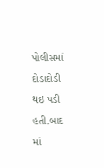પોલીસમાં દોડાદોડી થઇ પડી હતી.બાદ માં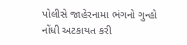પોલીસે જાહેરનામા ભંગનો ગુન્હો નોંધી અટકાયત કરી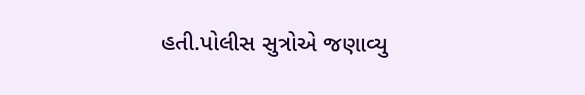હતી.પોલીસ સુત્રોએ જણાવ્યુ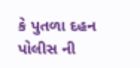કે પુતળા દહન પોલીસ ની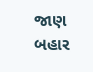જાણ બહાર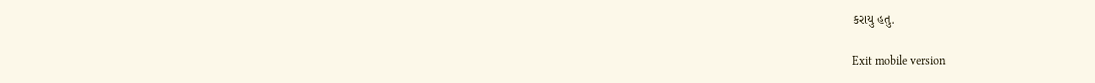કરાયુ હતુ.

Exit mobile version